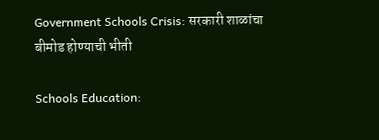Government Schools Crisis: सरकारी शाळांचा बीमोड होण्याची भीती

Schools Education: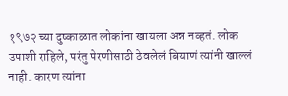१९७२ च्या दुष्काळात लोकांना खायला अन्न नव्हतं. लोक उपाशी राहिले, परंतु पेरणीसाठी ठेवलेलं बियाणं त्यांनी खाल्लं नाही. कारण त्यांना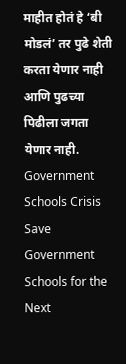माहीत होतं हे ‘बी मोडलं’ तर पुढे शेती करता येणार नाही आणि पुढच्या पिढीला जगता येणार नाही.
Government Schools Crisis
Save Government Schools for the Next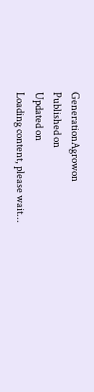GenerationAgrowon
Published on
Updated on
Loading content, please wait...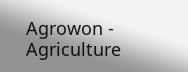Agrowon - Agriculture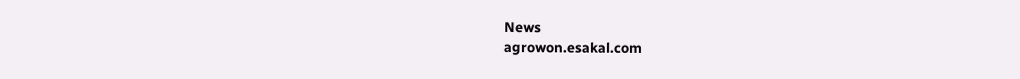News
agrowon.esakal.com